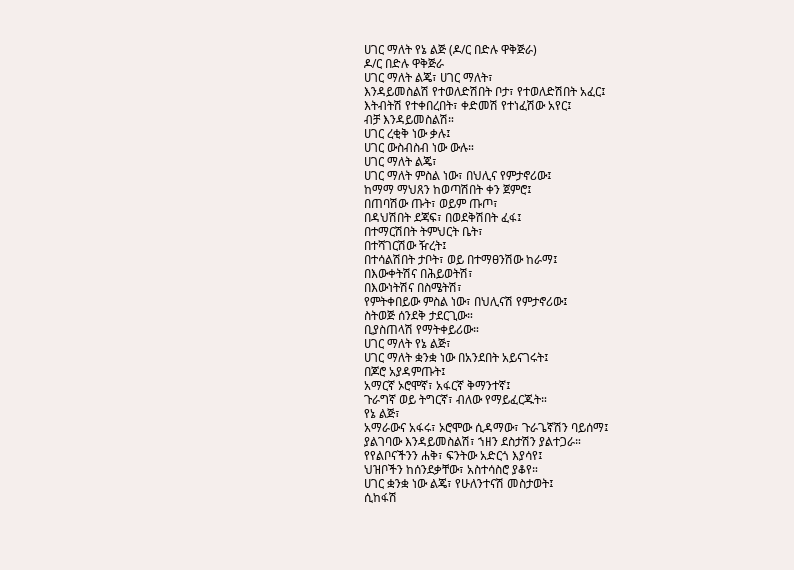ሀገር ማለት የኔ ልጅ (ዶ/ር በድሉ ዋቅጅራ)
ዶ/ር በድሉ ዋቅጅራ
ሀገር ማለት ልጄ፣ ሀገር ማለት፣
እንዳይመስልሽ የተወለድሽበት ቦታ፣ የተወለድሽበት አፈር፤
እትብትሽ የተቀበረበት፣ ቀድመሽ የተነፈሽው አየር፤
ብቻ እንዳይመስልሽ።
ሀገር ረቂቅ ነው ቃሉ፤
ሀገር ውስብስብ ነው ውሉ።
ሀገር ማለት ልጄ፣
ሀገር ማለት ምስል ነው፣ በህሊና የምታኖሪው፤
ከማማ ማህጸን ከወጣሽበት ቀን ጀምሮ፤
በጠባሽው ጡት፣ ወይም ጡጦ፣
በዳህሽበት ደጃፍ፣ በወደቅሽበት ፈፋ፤
በተማርሽበት ትምህርት ቤት፣
በተሻገርሽው ዥረት፤
በተሳልሽበት ታቦት፣ ወይ በተማፀንሽው ከራማ፤
በእውቀትሽና በሕይወትሽ፣
በእውነትሽና በስሜትሽ፣
የምትቀበይው ምስል ነው፣ በህሊናሽ የምታኖሪው፤
ስትወጅ ሰንደቅ ታደርጊው።
ቢያስጠላሽ የማትቀይሪው።
ሀገር ማለት የኔ ልጅ፣
ሀገር ማለት ቋንቋ ነው በአንደበት አይናገሩት፤
በጆሮ አያዳምጡት፤
አማርኛ ኦሮሞኛ፣ አፋርኛ ቅማንተኛ፤
ጉራግኛ ወይ ትግርኛ፣ ብለው የማይፈርጁት።
የኔ ልጅ፣
አማራውና አፋሩ፣ ኦሮሞው ሲዳማው፣ ጉራጌኛሽን ባይሰማ፤
ያልገባው እንዳይመስልሽ፣ ኀዘን ደስታሽን ያልተጋራ።
የየልቦናችንን ሐቅ፣ ፍንትው አድርጎ እያሳየ፤
ህዝቦችን ከሰንደቃቸው፣ አስተሳስሮ ያቆየ።
ሀገር ቋንቋ ነው ልጄ፣ የሁለንተናሽ መስታወት፤
ሲከፋሽ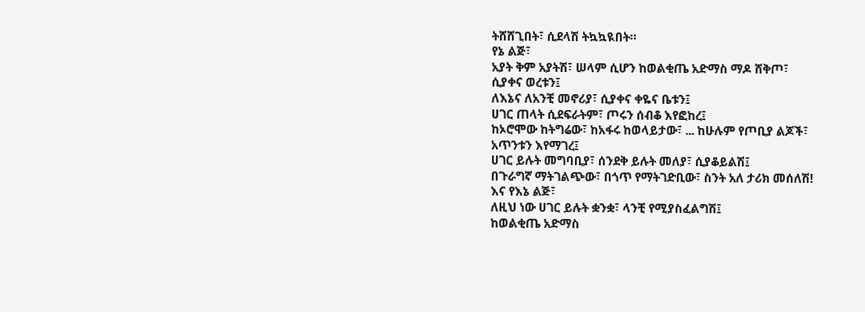ትሸሸጊበት፣ ሲደላሽ ትኳኳዪበት።
የኔ ልጅ፣
አያት ቅም አያትሽ፣ ሠላም ሲሆን ከወልቂጤ አድማስ ማዶ ሸቅጦ፣
ሲያቀና ወረቱን፤
ለእኔና ለአንቺ መኖሪያ፣ ሲያቀና ቀዬና ቤቱን፤
ሀገር ጠላት ሲደፍራትም፣ ጦሩን ሰብቆ እየፎከረ፤
ከኦሮሞው ከትግሬው፣ ከአፋሩ ከወላይታው፣ ... ከሁሉም የጦቢያ ልጆች፣
አጥንቱን እየማገረ፤
ሀገር ይሉት መግባቢያ፣ ሰንደቅ ይሉት መለያ፣ ሲያቆይልሽ፤
በጉራግኛ ማትገልጭው፣ በጎጥ የማትገድቢው፣ ስንት አለ ታሪክ መሰለሽ!
እና የእኔ ልጅ፣
ለዚህ ነው ሀገር ይሉት ቋንቋ፣ ላንቺ የሚያስፈልግሽ፤
ከወልቂጤ አድማስ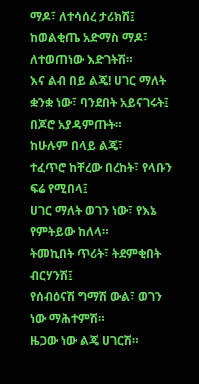ማዶ፣ ለተሳሰረ ታሪክሽ፤
ከወልቂጤ አድማስ ማዶ፣ ለተወጠነው እድገትሽ።
እና ልብ በይ ልጄ! ሀገር ማለት ቋንቋ ነው፣ ባንደበት አይናገሩት፤
በጆሮ አያዳምጡት።
ከሁሉም በላይ ልጄ፣
ተፈጥሮ ከቸረው በረከት፣ የላቡን ፍሬ የሚበላ፤
ሀገር ማለት ወገን ነው፣ የእኔ የምትይው ከለላ።
ትመኪበት ጥሪት፣ ትደምቂበት ብርሃንሽ፤
የሰብዕናሽ ግማሽ ውል፣ ወገን ነው ማሕተምሽ።
ዜጋው ነው ልጄ ሀገርሽ።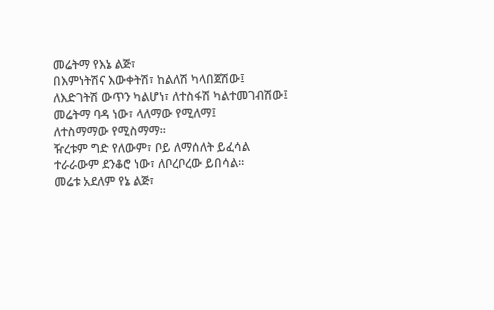መሬትማ የእኔ ልጅ፣
በእምነትሽና እውቀትሽ፣ ከልለሽ ካላበጀሽው፤
ለእድገትሽ ውጥን ካልሆነ፣ ለተስፋሽ ካልተመገብሽው፤
መሬትማ ባዳ ነው፣ ላለማው የሚለማ፤
ለተስማማው የሚስማማ።
ዥረቱም ግድ የለውም፣ ቦይ ለማሰለት ይፈሳል
ተራራውም ደንቆሮ ነው፣ ለቦረቦረው ይበሳል።
መሬቱ አደለም የኔ ልጅ፣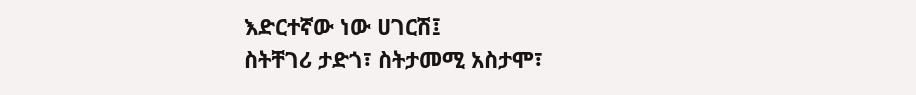እድርተኛው ነው ሀገርሽ፤
ስትቸገሪ ታድጎ፣ ስትታመሚ አስታሞ፣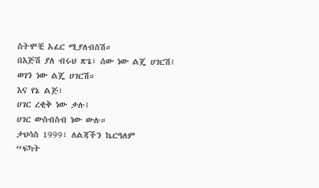ስትሞቺ አፈር ሚያለብስሽ።
በእጅሽ ያለ ብሩህ ጽጌ፣ ሰው ነው ልጄ ሀገርሽ፤
ወገን ነው ልጄ ሀገርሽ።
እና የኔ ልጅ፣
ሀገር ረቂቅ ነው ቃሉ፤
ሀገር ውስብስብ ነው ውሉ።
ታህሳስ 1999፣ ለልጃችን ኬርዓለም
“ፍካት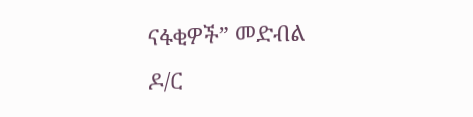ናፋቂዎች” መድብል
ዶ/ር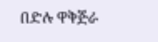በድሉ ዋቅጅራ